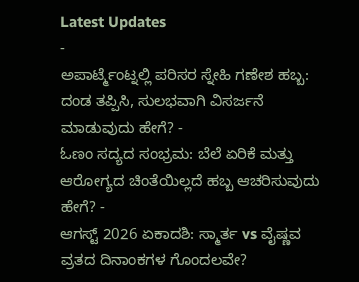Latest Updates
-
ಅಪಾರ್ಟ್ಮೆಂಟ್ನಲ್ಲಿ ಪರಿಸರ ಸ್ನೇಹಿ ಗಣೇಶ ಹಬ್ಬ: ದಂಡ ತಪ್ಪಿಸಿ, ಸುಲಭವಾಗಿ ವಿಸರ್ಜನೆ ಮಾಡುವುದು ಹೇಗೆ? -
ಓಣಂ ಸದ್ಯದ ಸಂಭ್ರಮ: ಬೆಲೆ ಏರಿಕೆ ಮತ್ತು ಆರೋಗ್ಯದ ಚಿಂತೆಯಿಲ್ಲದೆ ಹಬ್ಬ ಆಚರಿಸುವುದು ಹೇಗೆ? -
ಆಗಸ್ಟ್ 2026 ಏಕಾದಶಿ: ಸ್ಮಾರ್ತ vs ವೈಷ್ಣವ ವ್ರತದ ದಿನಾಂಕಗಳ ಗೊಂದಲವೇ?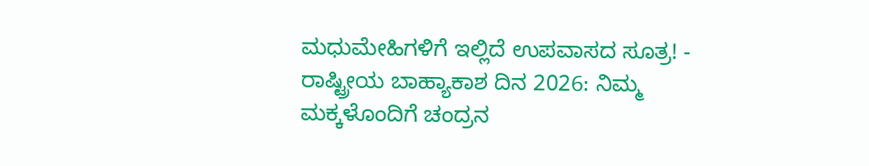ಮಧುಮೇಹಿಗಳಿಗೆ ಇಲ್ಲಿದೆ ಉಪವಾಸದ ಸೂತ್ರ! -
ರಾಷ್ಟ್ರೀಯ ಬಾಹ್ಯಾಕಾಶ ದಿನ 2026: ನಿಮ್ಮ ಮಕ್ಕಳೊಂದಿಗೆ ಚಂದ್ರನ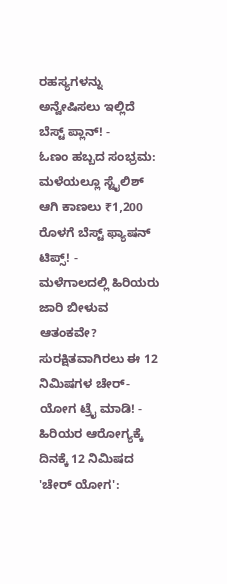ರಹಸ್ಯಗಳನ್ನು ಅನ್ವೇಷಿಸಲು ಇಲ್ಲಿದೆ ಬೆಸ್ಟ್ ಪ್ಲಾನ್! -
ಓಣಂ ಹಬ್ಬದ ಸಂಭ್ರಮ: ಮಳೆಯಲ್ಲೂ ಸ್ಟೈಲಿಶ್ ಆಗಿ ಕಾಣಲು ₹1,200 ರೊಳಗೆ ಬೆಸ್ಟ್ ಫ್ಯಾಷನ್ ಟಿಪ್ಸ್! -
ಮಳೆಗಾಲದಲ್ಲಿ ಹಿರಿಯರು ಜಾರಿ ಬೀಳುವ ಆತಂಕವೇ? ಸುರಕ್ಷಿತವಾಗಿರಲು ಈ 12 ನಿಮಿಷಗಳ ಚೇರ್-ಯೋಗ ಟ್ರೈ ಮಾಡಿ! -
ಹಿರಿಯರ ಆರೋಗ್ಯಕ್ಕೆ ದಿನಕ್ಕೆ 12 ನಿಮಿಷದ 'ಚೇರ್ ಯೋಗ':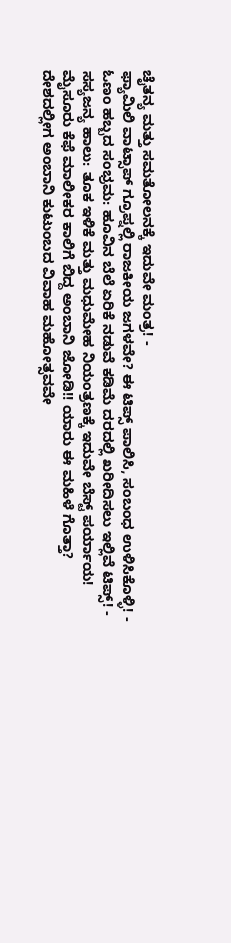ಚೈತನ್ಯ ಮತ್ತು ಸಮತೋಲನಕ್ಕೆ ಇದುವೇ ಮಂತ್ರ! -
ಫ್ಯಾಮಿಲಿ ವಾಟ್ಸಾಪ್ ಗ್ರೂಪ್ನಲ್ಲಿ ರಾಜಕೀಯ ಜಗಳವೇ? ಈ ಟಿಪ್ಸ್ ಪಾಲಿಸಿ, ಸಂಬಂಧ ಉಳಿಸಿಕೊಳ್ಳಿ! -
ಓಣಂ ಹಬ್ಬದ ಸಂಭ್ರಮ: ಹೂವಿನ ಬೆಲೆ ಏರಿಕೆ ನಡುವೆ ಕಡಿಮೆ ದರದಲ್ಲಿ ಖರೀದಿಸಲು ಇಲ್ಲಿವೆ ಟಿಪ್ಸ್! -
ಸಸ್ಯಜನ್ಯ ಹಾಲು: ತೂಕ ಇಳಿಕೆ ಮತ್ತು ಮಧುಮೇಹ ನಿಯಂತ್ರಣಕ್ಕೆ ಇದುವೇ ಬೆಸ್ಟ್ ಪರ್ಯಾಯ!
ಮೈಸೂರು ಕೆಫೆ ಮಾಲೀಕರ ಕಾಲಿಗೆ ಬಿದ್ದ ಅಂಬಾನಿ ಜೋಡಿ!! ಯಾರು ಈ ಮಹಿಳೆ ಗೊತ್ತಾ?
ದೇಶದಲ್ಲೀಗ ಅಂಬಾನಿ ಕುಟುಂಬದ ವಿವಾಹ ಮಹೋತ್ಸವವೇ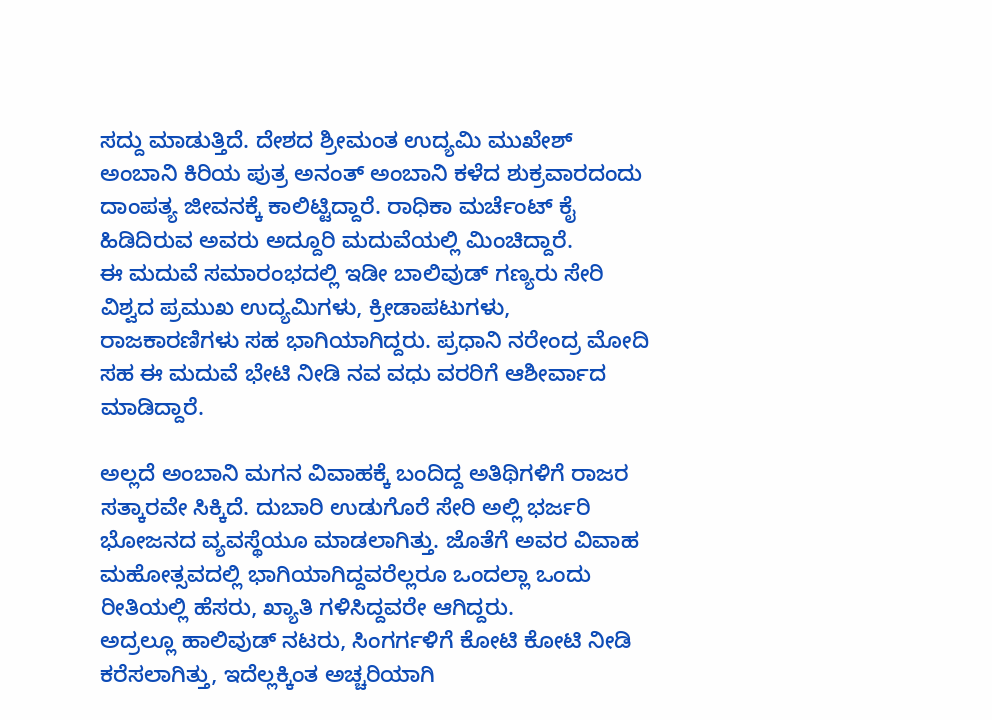ಸದ್ದು ಮಾಡುತ್ತಿದೆ. ದೇಶದ ಶ್ರೀಮಂತ ಉದ್ಯಮಿ ಮುಖೇಶ್ ಅಂಬಾನಿ ಕಿರಿಯ ಪುತ್ರ ಅನಂತ್ ಅಂಬಾನಿ ಕಳೆದ ಶುಕ್ರವಾರದಂದು ದಾಂಪತ್ಯ ಜೀವನಕ್ಕೆ ಕಾಲಿಟ್ಟಿದ್ದಾರೆ. ರಾಧಿಕಾ ಮರ್ಚೆಂಟ್ ಕೈ ಹಿಡಿದಿರುವ ಅವರು ಅದ್ದೂರಿ ಮದುವೆಯಲ್ಲಿ ಮಿಂಚಿದ್ದಾರೆ.
ಈ ಮದುವೆ ಸಮಾರಂಭದಲ್ಲಿ ಇಡೀ ಬಾಲಿವುಡ್ ಗಣ್ಯರು ಸೇರಿ ವಿಶ್ವದ ಪ್ರಮುಖ ಉದ್ಯಮಿಗಳು, ಕ್ರೀಡಾಪಟುಗಳು, ರಾಜಕಾರಣಿಗಳು ಸಹ ಭಾಗಿಯಾಗಿದ್ದರು. ಪ್ರಧಾನಿ ನರೇಂದ್ರ ಮೋದಿ ಸಹ ಈ ಮದುವೆ ಭೇಟಿ ನೀಡಿ ನವ ವಧು ವರರಿಗೆ ಆಶೀರ್ವಾದ ಮಾಡಿದ್ದಾರೆ.

ಅಲ್ಲದೆ ಅಂಬಾನಿ ಮಗನ ವಿವಾಹಕ್ಕೆ ಬಂದಿದ್ದ ಅತಿಥಿಗಳಿಗೆ ರಾಜರ ಸತ್ಕಾರವೇ ಸಿಕ್ಕಿದೆ. ದುಬಾರಿ ಉಡುಗೊರೆ ಸೇರಿ ಅಲ್ಲಿ ಭರ್ಜರಿ ಭೋಜನದ ವ್ಯವಸ್ಥೆಯೂ ಮಾಡಲಾಗಿತ್ತು. ಜೊತೆಗೆ ಅವರ ವಿವಾಹ ಮಹೋತ್ಸವದಲ್ಲಿ ಭಾಗಿಯಾಗಿದ್ದವರೆಲ್ಲರೂ ಒಂದಲ್ಲಾ ಒಂದು ರೀತಿಯಲ್ಲಿ ಹೆಸರು, ಖ್ಯಾತಿ ಗಳಿಸಿದ್ದವರೇ ಆಗಿದ್ದರು.
ಅದ್ರಲ್ಲೂ ಹಾಲಿವುಡ್ ನಟರು, ಸಿಂಗರ್ಗಳಿಗೆ ಕೋಟಿ ಕೋಟಿ ನೀಡಿ ಕರೆಸಲಾಗಿತ್ತು, ಇದೆಲ್ಲಕ್ಕಿಂತ ಅಚ್ಚರಿಯಾಗಿ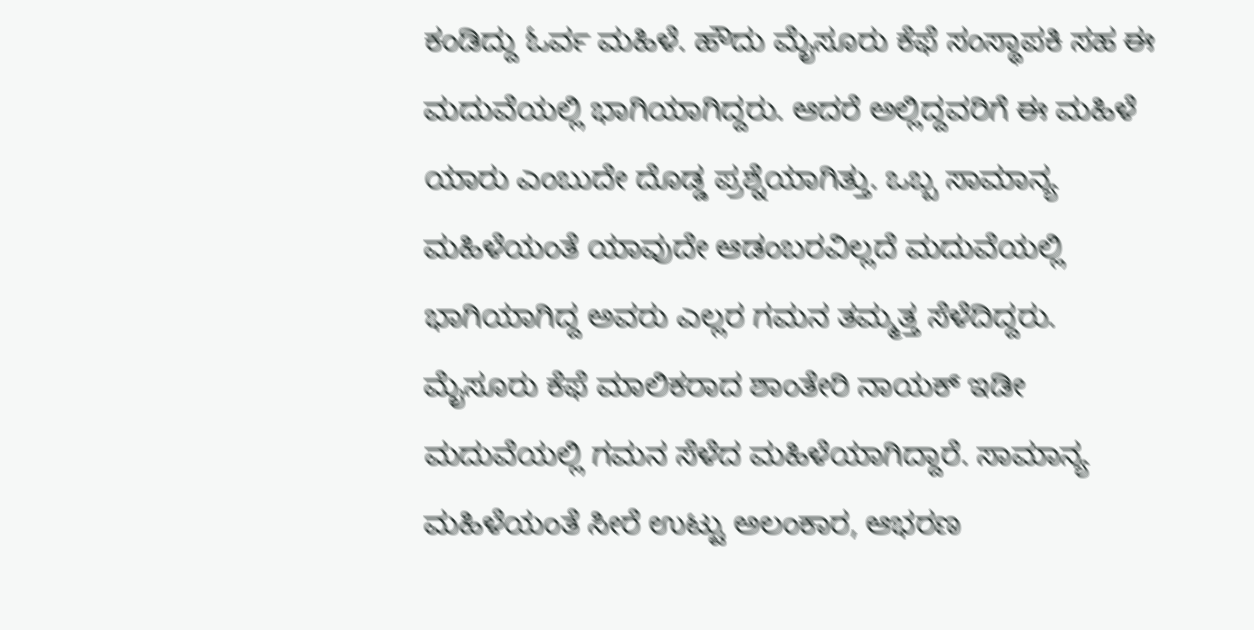ಕಂಡಿದ್ದು ಓರ್ವ ಮಹಿಳೆ. ಹೌದು ಮೈಸೂರು ಕೆಫೆ ಸಂಸ್ಥಾಪಕಿ ಸಹ ಈ ಮದುವೆಯಲ್ಲಿ ಭಾಗಿಯಾಗಿದ್ದರು. ಆದರೆ ಅಲ್ಲಿದ್ದವರಿಗೆ ಈ ಮಹಿಳೆ ಯಾರು ಎಂಬುದೇ ದೊಡ್ಡ ಪ್ರಶ್ನೆಯಾಗಿತ್ತು. ಒಬ್ಬ ಸಾಮಾನ್ಯ ಮಹಿಳೆಯಂತೆ ಯಾವುದೇ ಆಡಂಬರವಿಲ್ಲದೆ ಮದುವೆಯಲ್ಲಿ ಭಾಗಿಯಾಗಿದ್ದ ಅವರು ಎಲ್ಲರ ಗಮನ ತಮ್ಮತ್ತ ಸೆಳೆದಿದ್ದರು.
ಮೈಸೂರು ಕೆಫೆ ಮಾಲಿಕರಾದ ಶಾಂತೇರಿ ನಾಯಕ್ ಇಡೀ ಮದುವೆಯಲ್ಲಿ ಗಮನ ಸೆಳೆದ ಮಹಿಳೆಯಾಗಿದ್ದಾರೆ. ಸಾಮಾನ್ಯ ಮಹಿಳೆಯಂತೆ ಸೀರೆ ಉಟ್ಟು ಅಲಂಕಾರ, ಆಭರಣ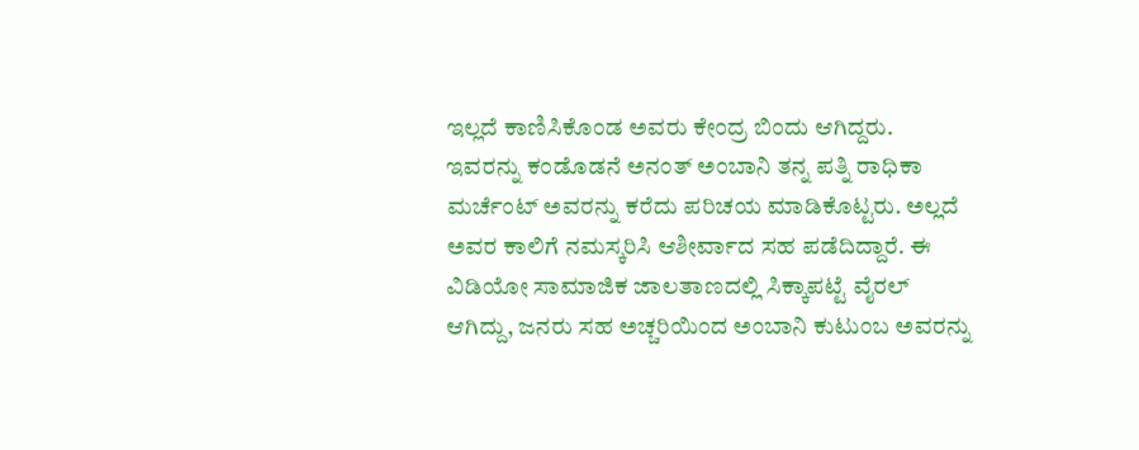ಇಲ್ಲದೆ ಕಾಣಿಸಿಕೊಂಡ ಅವರು ಕೇಂದ್ರ ಬಿಂದು ಆಗಿದ್ದರು.
ಇವರನ್ನು ಕಂಡೊಡನೆ ಅನಂತ್ ಅಂಬಾನಿ ತನ್ನ ಪತ್ನಿ ರಾಧಿಕಾ ಮರ್ಚೆಂಟ್ ಅವರನ್ನು ಕರೆದು ಪರಿಚಯ ಮಾಡಿಕೊಟ್ಟರು. ಅಲ್ಲದೆ ಅವರ ಕಾಲಿಗೆ ನಮಸ್ಕರಿಸಿ ಆಶೀರ್ವಾದ ಸಹ ಪಡೆದಿದ್ದಾರೆ. ಈ ವಿಡಿಯೋ ಸಾಮಾಜಿಕ ಜಾಲತಾಣದಲ್ಲಿ ಸಿಕ್ಕಾಪಟ್ಟೆ ವೈರಲ್ ಆಗಿದ್ದು, ಜನರು ಸಹ ಅಚ್ಚರಿಯಿಂದ ಅಂಬಾನಿ ಕುಟುಂಬ ಅವರನ್ನು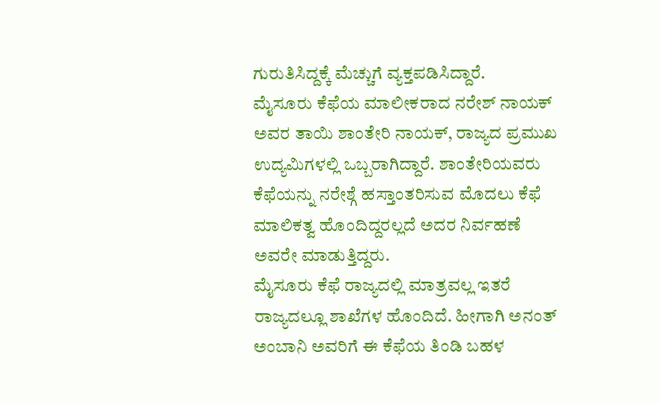ಗುರುತಿಸಿದ್ದಕ್ಕೆ ಮೆಚ್ಚುಗೆ ವ್ಯಕ್ತಪಡಿಸಿದ್ದಾರೆ.
ಮೈಸೂರು ಕೆಫೆಯ ಮಾಲೀಕರಾದ ನರೇಶ್ ನಾಯಕ್ ಅವರ ತಾಯಿ ಶಾಂತೇರಿ ನಾಯಕ್, ರಾಜ್ಯದ ಪ್ರಮುಖ ಉದ್ಯಮಿಗಳಲ್ಲಿ ಒಬ್ಬರಾಗಿದ್ದಾರೆ. ಶಾಂತೇರಿಯವರು ಕೆಫೆಯನ್ನು ನರೇಶ್ಗೆ ಹಸ್ತಾಂತರಿಸುವ ಮೊದಲು ಕೆಫೆ ಮಾಲಿಕತ್ವ ಹೊಂದಿದ್ದರಲ್ಲದೆ ಅದರ ನಿರ್ವಹಣೆ ಅವರೇ ಮಾಡುತ್ತಿದ್ದರು.
ಮೈಸೂರು ಕೆಫೆ ರಾಜ್ಯದಲ್ಲಿ ಮಾತ್ರವಲ್ಲ ಇತರೆ ರಾಜ್ಯದಲ್ಲೂ ಶಾಖೆಗಳ ಹೊಂದಿದೆ. ಹೀಗಾಗಿ ಅನಂತ್ ಅಂಬಾನಿ ಅವರಿಗೆ ಈ ಕೆಫೆಯ ತಿಂಡಿ ಬಹಳ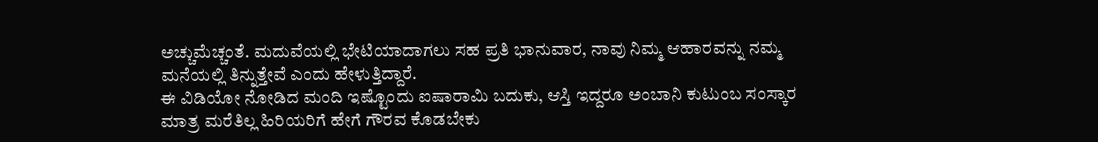ಅಚ್ಚುಮೆಚ್ಚಂತೆ. ಮದುವೆಯಲ್ಲಿ ಭೇಟಿಯಾದಾಗಲು ಸಹ ಪ್ರತಿ ಭಾನುವಾರ, ನಾವು ನಿಮ್ಮ ಆಹಾರವನ್ನು ನಮ್ಮ ಮನೆಯಲ್ಲಿ ತಿನ್ನುತ್ತೇವೆ ಎಂದು ಹೇಳುತ್ತಿದ್ದಾರೆ.
ಈ ವಿಡಿಯೋ ನೋಡಿದ ಮಂದಿ ಇಷ್ಟೊಂದು ಐಷಾರಾಮಿ ಬದುಕು, ಆಸ್ತಿ ಇದ್ದರೂ ಅಂಬಾನಿ ಕುಟುಂಬ ಸಂಸ್ಕಾರ ಮಾತ್ರ ಮರೆತಿಲ್ಲ ಹಿರಿಯರಿಗೆ ಹೇಗೆ ಗೌರವ ಕೊಡಬೇಕು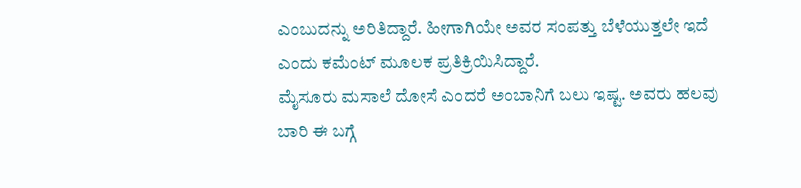ಎಂಬುದನ್ನು ಅರಿತಿದ್ದಾರೆ. ಹೀಗಾಗಿಯೇ ಅವರ ಸಂಪತ್ತು ಬೆಳೆಯುತ್ತಲೇ ಇದೆ ಎಂದು ಕಮೆಂಟ್ ಮೂಲಕ ಪ್ರತಿಕ್ರಿಯಿಸಿದ್ದಾರೆ.
ಮೈಸೂರು ಮಸಾಲೆ ದೋಸೆ ಎಂದರೆ ಅಂಬಾನಿಗೆ ಬಲು ಇಷ್ಟ. ಅವರು ಹಲವು ಬಾರಿ ಈ ಬಗ್ಗೆ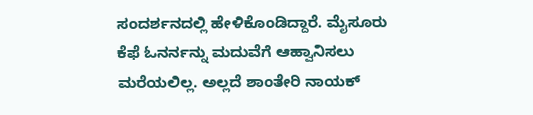ಸಂದರ್ಶನದಲ್ಲಿ ಹೇಳಿಕೊಂಡಿದ್ದಾರೆ. ಮೈಸೂರು ಕೆಫೆ ಓನರ್ನನ್ನು ಮದುವೆಗೆ ಆಹ್ವಾನಿಸಲು ಮರೆಯಲಿಲ್ಲ. ಅಲ್ಲದೆ ಶಾಂತೇರಿ ನಾಯಕ್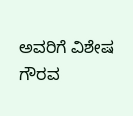ಅವರಿಗೆ ವಿಶೇಷ ಗೌರವ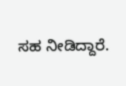ಸಹ ನೀಡಿದ್ದಾರೆ.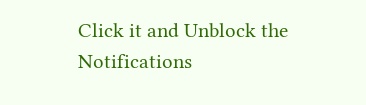Click it and Unblock the Notifications